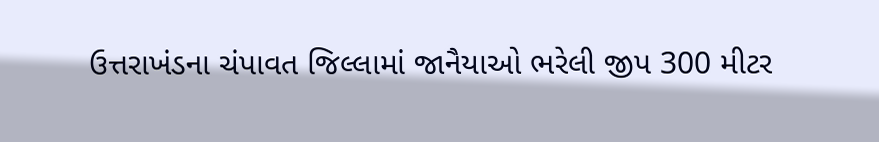ઉત્તરાખંડના ચંપાવત જિલ્લામાં જાનૈયાઓ ભરેલી જીપ 300 મીટર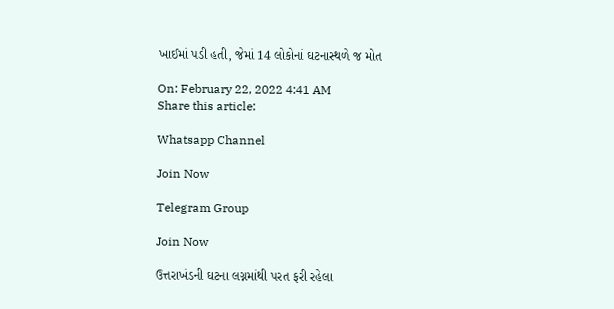ખાઈમાં પડી હતી, જેમાં 14 લોકોનાં ઘટનાસ્થળે જ મોત

On: February 22, 2022 4:41 AM
Share this article:

Whatsapp Channel

Join Now

Telegram Group

Join Now

ઉત્તરાખંડની ઘટના લગ્નમાંથી પરત ફરી રહેલા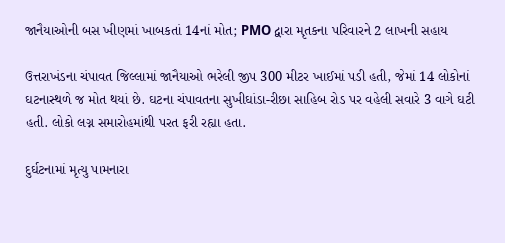જાનૈયાઓની બસ ખીણમાં ખાબકતાં 14નાં મોત; PMO દ્વારા મૃતકના પરિવારને 2 લાખની સહાય

ઉત્તરાખંડના ચંપાવત જિલ્લામાં જાનૈયાઓ ભરેલી જીપ 300 મીટર ખાઈમાં પડી હતી, જેમાં 14 લોકોનાં ઘટનાસ્થળે જ મોત થયાં છે. ઘટના ચંપાવતના સુખીઘાંડા-રીછા સાહિબ રોડ પર વહેલી સવારે 3 વાગે ઘટી હતી. લોકો લગ્ન સમારોહમાંથી પરત ફરી રહ્યા હતા.

દુર્ઘટનામાં મૃત્યુ પામનારા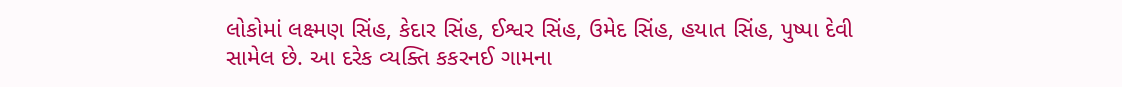લોકોમાં લક્ષ્મણ સિંહ, કેદાર સિંહ, ઈશ્વર સિંહ, ઉમેદ સિંહ, હયાત સિંહ, પુષ્પા દેવી સામેલ છે. આ દરેક વ્યક્તિ કકરનઈ ગામના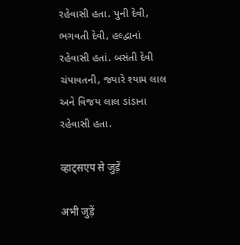રહેવાસી હતા. પુની દેવી, ભગવતી દેવી, હલ્દ્વાનાં રહેવાસી હતાં. બસંતી દેવી ચંપાવતની, જ્યારે શ્યામ લાલ અને વિજય લાલ ડાંડાના રહેવાસી હતા.

व्हाट्सएप से जुड़ें

अभी जुड़ें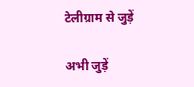टेलीग्राम से जुड़ें

अभी जुड़ें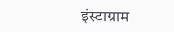इंस्टाग्राम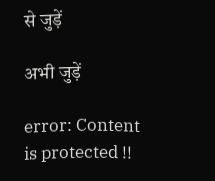से जुड़ें

अभी जुड़ें

error: Content is protected !!